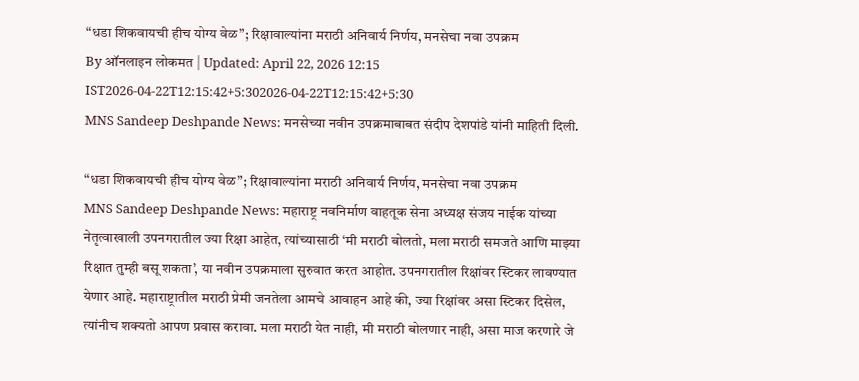“धडा शिकवायची हीच योग्य वेळ”; रिक्षावाल्यांना मराठी अनिवार्य निर्णय, मनसेचा नवा उपक्रम
By ऑनलाइन लोकमत | Updated: April 22, 2026 12:15 IST2026-04-22T12:15:42+5:302026-04-22T12:15:42+5:30
MNS Sandeep Deshpande News: मनसेच्या नवीन उपक्रमाबाबत संदीप देशपांडे यांनी माहिती दिली.

“धडा शिकवायची हीच योग्य वेळ”; रिक्षावाल्यांना मराठी अनिवार्य निर्णय, मनसेचा नवा उपक्रम
MNS Sandeep Deshpande News: महाराष्ट्र नवनिर्माण वाहतूक सेना अध्यक्ष संजय नाईक यांच्या नेतृत्वाखाली उपनगरातील ज्या रिक्षा आहेत, त्यांच्यासाठी ‘मी मराठी बोलतो, मला मराठी समजते आणि माझ्या रिक्षात तुम्ही बसू शकता’, या नवीन उपक्रमाला सुरुवात करत आहोत. उपनगरातील रिक्षांवर स्टिकर लावण्यात येणार आहे. महाराष्ट्रातील मराठी प्रेमी जनतेला आमचे आवाहन आहे की, ज्या रिक्षांवर असा स्टिकर दिसेल, त्यांनीच शक्यतो आपण प्रवास करावा. मला मराठी येत नाही, मी मराठी बोलणार नाही, असा माज करणारे जे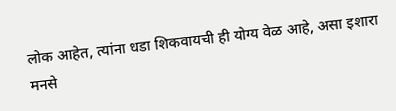लोक आहेत, त्यांना धडा शिकवायची ही योग्य वेळ आहे, असा इशारा मनसे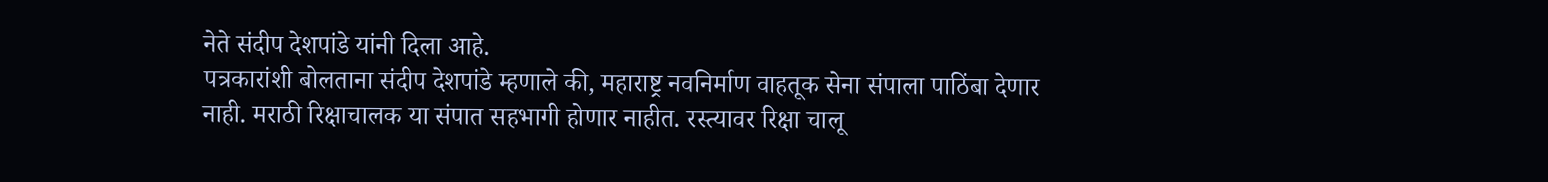नेते संदीप देशपांडे यांनी दिला आहे.
पत्रकारांशी बोलताना संदीप देशपांडे म्हणाले की, महाराष्ट्र नवनिर्माण वाहतूक सेना संपाला पाठिंबा देणार नाही. मराठी रिक्षाचालक या संपात सहभागी होणार नाहीत. रस्त्यावर रिक्षा चालू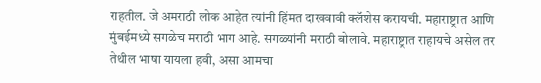राहतील. जे अमराठी लोक आहेत त्यांनी हिंमत दाखवावी क्लॅशेस करायची. महाराष्ट्रात आणि मुंबईमध्ये सगळेच मराठी भाग आहे. सगळ्यांनी मराठी बोलावे. महाराष्ट्रात राहायचे असेल तर तेथील भाषा यायला हवी, असा आमचा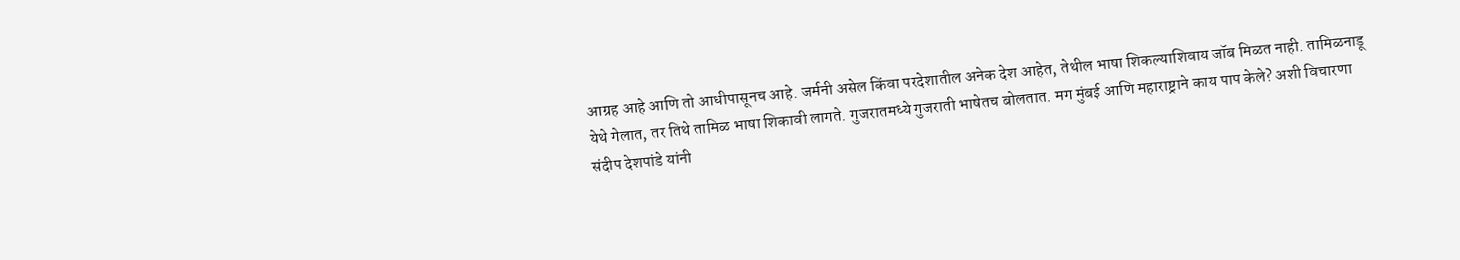आग्रह आहे आणि तो आधीपासूनच आहे. जर्मनी असेल किंवा परदेशातील अनेक देश आहेत, तेथील भाषा शिकल्याशिवाय जॉब मिळत नाही. तामिळनाडू येथे गेलात, तर तिथे तामिळ भाषा शिकावी लागते. गुजरातमध्ये गुजराती भाषेतच बोलतात. मग मुंबई आणि महाराष्ट्राने काय पाप केले? अशी विचारणा संदीप देशपांडे यांनी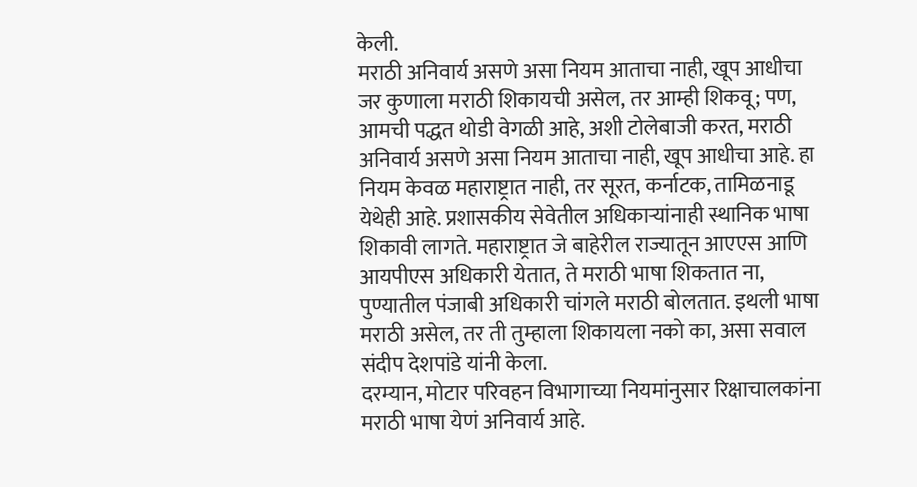केली.
मराठी अनिवार्य असणे असा नियम आताचा नाही, खूप आधीचा
जर कुणाला मराठी शिकायची असेल, तर आम्ही शिकवू; पण, आमची पद्धत थोडी वेगळी आहे, अशी टोलेबाजी करत, मराठी अनिवार्य असणे असा नियम आताचा नाही, खूप आधीचा आहे. हा नियम केवळ महाराष्ट्रात नाही, तर सूरत, कर्नाटक, तामिळनाडू येथेही आहे. प्रशासकीय सेवेतील अधिकाऱ्यांनाही स्थानिक भाषा शिकावी लागते. महाराष्ट्रात जे बाहेरील राज्यातून आएएस आणि आयपीएस अधिकारी येतात, ते मराठी भाषा शिकतात ना, पुण्यातील पंजाबी अधिकारी चांगले मराठी बोलतात. इथली भाषा मराठी असेल, तर ती तुम्हाला शिकायला नको का, असा सवाल संदीप देशपांडे यांनी केला.
दरम्यान, मोटार परिवहन विभागाच्या नियमांनुसार रिक्षाचालकांना मराठी भाषा येणं अनिवार्य आहे.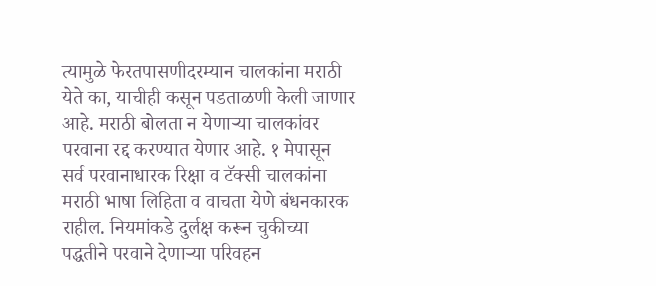त्यामुळे फेरतपासणीदरम्यान चालकांना मराठी येते का, याचीही कसून पडताळणी केली जाणार आहे. मराठी बोलता न येणाऱ्या चालकांवर परवाना रद्द करण्यात येणार आहे. १ मेपासून सर्व परवानाधारक रिक्षा व टॅक्सी चालकांना मराठी भाषा लिहिता व वाचता येणे बंधनकारक राहील. नियमांकडे दुर्लक्ष करून चुकीच्या पद्धतीने परवाने देणाऱ्या परिवहन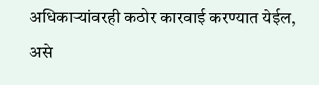अधिकाऱ्यांवरही कठोर कारवाई करण्यात येईल, असे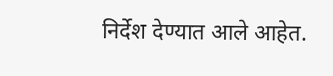निर्देश देण्यात आले आहेत.